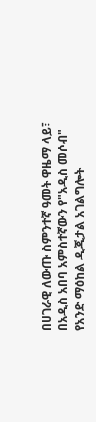በሀገራዊ ለውጡ ስምንተኛ ዓመት ዋዜማ ላይ፣ በአዲስ አበባ አምስተኛውን የ"አዲስ መሶብ" የአንድ ማዕከል ዲጂታል አገልግሎት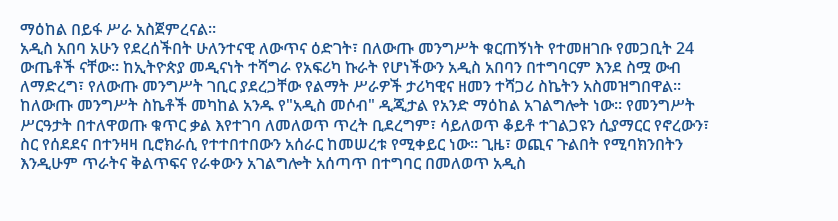ማዕከል በይፋ ሥራ አስጀምረናል።
አዲስ አበባ አሁን የደረሰችበት ሁለንተናዊ ለውጥና ዕድገት፣ በለውጡ መንግሥት ቁርጠኝነት የተመዘገቡ የመጋቢት 24 ውጤቶች ናቸው። ከኢትዮጵያ መዲናነት ተሻግራ የአፍሪካ ኩራት የሆነችውን አዲስ አበባን በተግባርም እንደ ስሟ ውብ ለማድረግ፣ የለውጡ መንግሥት ገቢር ያደረጋቸው የልማት ሥራዎች ታሪካዊና ዘመን ተሻጋሪ ስኬትን አስመዝግበዋል።
ከለውጡ መንግሥት ስኬቶች መካከል አንዱ የ"አዲስ መሶብ" ዲጂታል የአንድ ማዕከል አገልግሎት ነው። የመንግሥት ሥርዓታት በተለዋወጡ ቁጥር ቃል እየተገባ ለመለወጥ ጥረት ቢደረግም፣ ሳይለወጥ ቆይቶ ተገልጋዩን ሲያማርር የኖረውን፣ ስር የሰደደና በተንዛዛ ቢሮክራሲ የተተበተበውን አሰራር ከመሠረቱ የሚቀይር ነው። ጊዜ፣ ወጪና ጉልበት የሚባክንበትን እንዲሁም ጥራትና ቅልጥፍና የራቀውን አገልግሎት አሰጣጥ በተግባር በመለወጥ አዲስ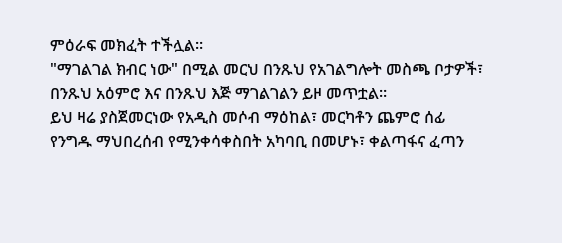ምዕራፍ መክፈት ተችሏል።
"ማገልገል ክብር ነው" በሚል መርህ በንጹህ የአገልግሎት መስጫ ቦታዎች፣ በንጹህ አዕምሮ እና በንጹህ እጅ ማገልገልን ይዞ መጥቷል።
ይህ ዛሬ ያስጀመርነው የአዲስ መሶብ ማዕከል፣ መርካቶን ጨምሮ ሰፊ የንግዱ ማህበረሰብ የሚንቀሳቀስበት አካባቢ በመሆኑ፣ ቀልጣፋና ፈጣን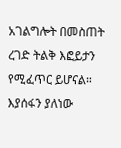አገልግሎት በመስጠት ረገድ ትልቅ እፎይታን የሚፈጥር ይሆናል።
እያሰፋን ያለነው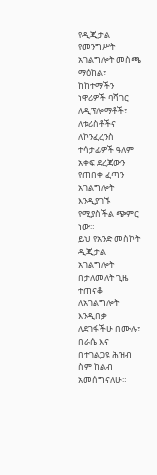የዲጂታል የመንግሥት አገልግሎት መስጫ ማዕከል፣ ከከተማችን ነዋሪዎች ባሻገር ለዲፕሎማቶች፣ ለቱሪስቶችና ለኮንፈረንስ ተሳታፊዎች ዓለም አቀፍ ደረጃውን የጠበቀ ፈጣን አገልግሎት እንዲያገኙ የሚያስችል ጭምር ነው።
ይህ የአንድ መስኮት ዲጂታል አገልግሎት በታለመለት ጊዜ ተጠናቆ ለአገልግሎት እንዲበቃ ለደገፋችሁ በሙሉ፣ በራሴ እና በተገልጋዩ ሕዝብ ስም ከልብ አመሰግናለሁ።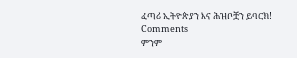ፈጣሪ ኢትዮጵያን እና ሕዝቦቿን ይባርክ!
Comments
ምንም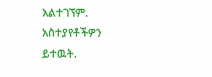አልተገኘም.
አስተያየቶችዎን ይተዉት.